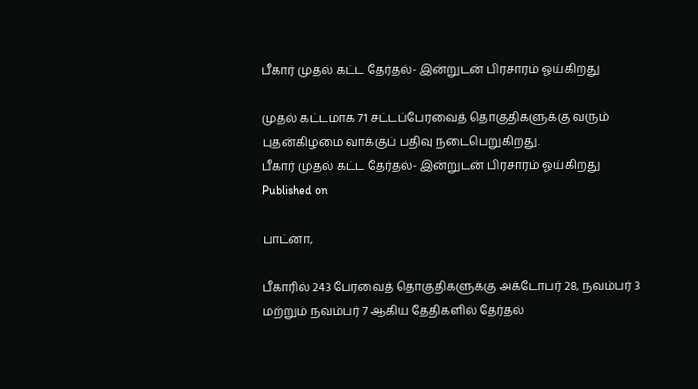பீகார் முதல் கட்ட தேர்தல்- இன்றுடன் பிரசாரம் ஓய்கிறது

முதல் கட்டமாக 71 சட்டப்பேரவைத் தொகுதிகளுக்கு வரும் புதன்கிழமை வாக்குப் பதிவு நடைபெறுகிறது.
பீகார் முதல் கட்ட தேர்தல்- இன்றுடன் பிரசாரம் ஓய்கிறது
Published on

பாட்னா,

பீகாரில் 243 பேரவைத் தொகுதிகளுக்கு அக்டோபர் 28, நவம்பர் 3 மற்றும் நவம்பர் 7 ஆகிய தேதிகளில் தேர்தல்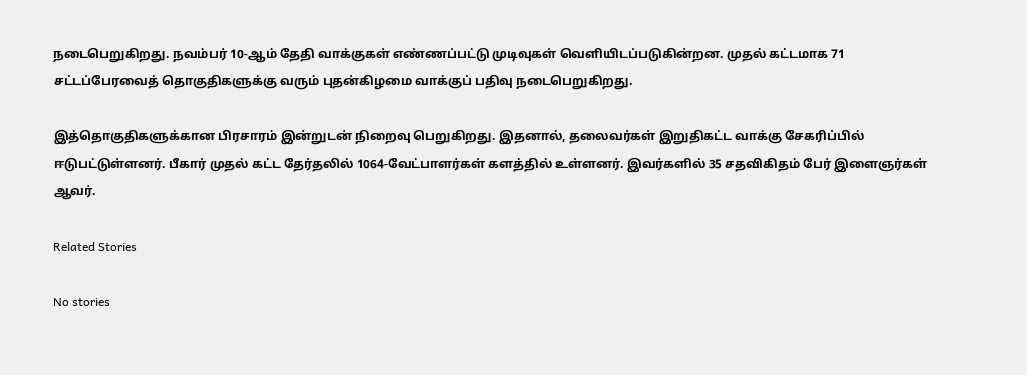நடைபெறுகிறது. நவம்பர் 10-ஆம் தேதி வாக்குகள் எண்ணப்பட்டு முடிவுகள் வெளியிடப்படுகின்றன. முதல் கட்டமாக 71 சட்டப்பேரவைத் தொகுதிகளுக்கு வரும் புதன்கிழமை வாக்குப் பதிவு நடைபெறுகிறது.

இத்தொகுதிகளுக்கான பிரசாரம் இன்றுடன் நிறைவு பெறுகிறது. இதனால், தலைவர்கள் இறுதிகட்ட வாக்கு சேகரிப்பில் ஈடுபட்டுள்ளனர். பீகார் முதல் கட்ட தேர்தலில் 1064-வேட்பாளர்கள் களத்தில் உள்ளனர். இவர்களில் 35 சதவிகிதம் பேர் இளைஞர்கள் ஆவர்.

Related Stories

No stories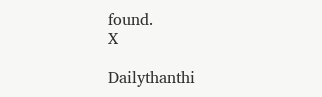found.
X

Dailythanthi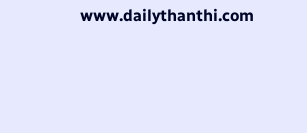www.dailythanthi.com